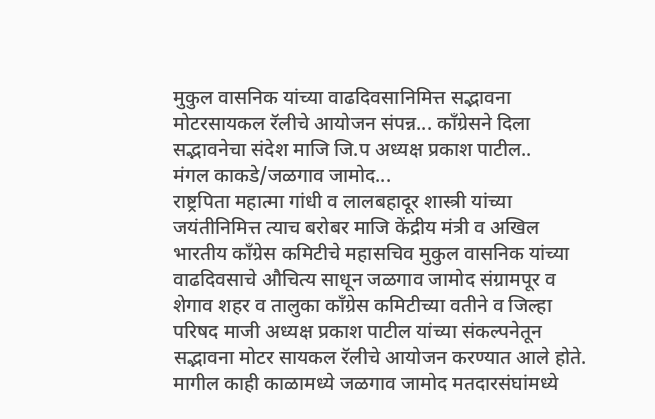मुकुल वासनिक यांच्या वाढदिवसानिमित्त सद्भावना मोटरसायकल रॅलीचे आयोजन संपन्न... काँग्रेसने दिला सद्भावनेचा संदेश माजि जि.प अध्यक्ष प्रकाश पाटील..
मंगल काकडे/जळगाव जामोद...
राष्ट्रपिता महात्मा गांधी व लालबहादूर शास्त्री यांच्या जयंतीनिमित्त त्याच बरोबर माजि केंद्रीय मंत्री व अखिल भारतीय काँग्रेस कमिटीचे महासचिव मुकुल वासनिक यांच्या वाढदिवसाचे औचित्य साधून जळगाव जामोद संग्रामपूर व शेगाव शहर व तालुका काँग्रेस कमिटीच्या वतीने व जिल्हा परिषद माजी अध्यक्ष प्रकाश पाटील यांच्या संकल्पनेतून सद्भावना मोटर सायकल रॅलीचे आयोजन करण्यात आले होते. मागील काही काळामध्ये जळगाव जामोद मतदारसंघांमध्ये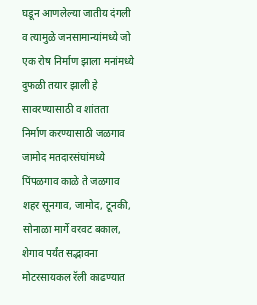घडून आणलेल्या जातीय दंगली व त्यामुळे जनसामान्यांमध्ये जो एक रोष निर्माण झाला मनांमध्ये दुफळी तयार झाली हे सावरण्यासाठी व शांतता निर्माण करण्यासाठी जळगाव जामोद मतदारसंघांमध्ये पिंपळगाव काळे ते जळगाव शहर सूनगाव, जामोद, टूनकी, सोनाळा मार्गे वरवट बकाल, शेगाव पर्यंत सद्भावना मोटरसायकल रॅली काढण्यात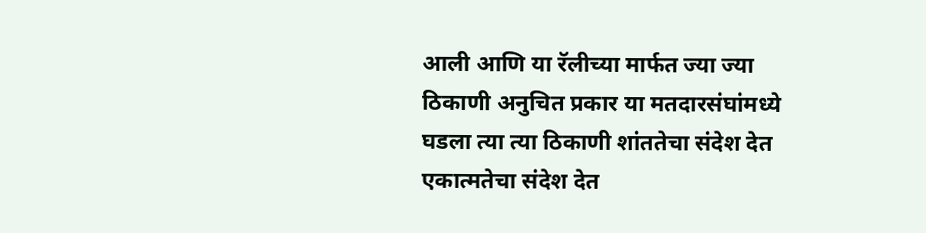आली आणि या रॅलीच्या मार्फत ज्या ज्या ठिकाणी अनुचित प्रकार या मतदारसंघांमध्ये घडला त्या त्या ठिकाणी शांततेचा संदेश देत एकात्मतेचा संदेश देत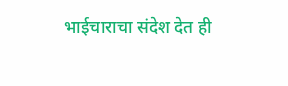भाईचाराचा संदेश देत ही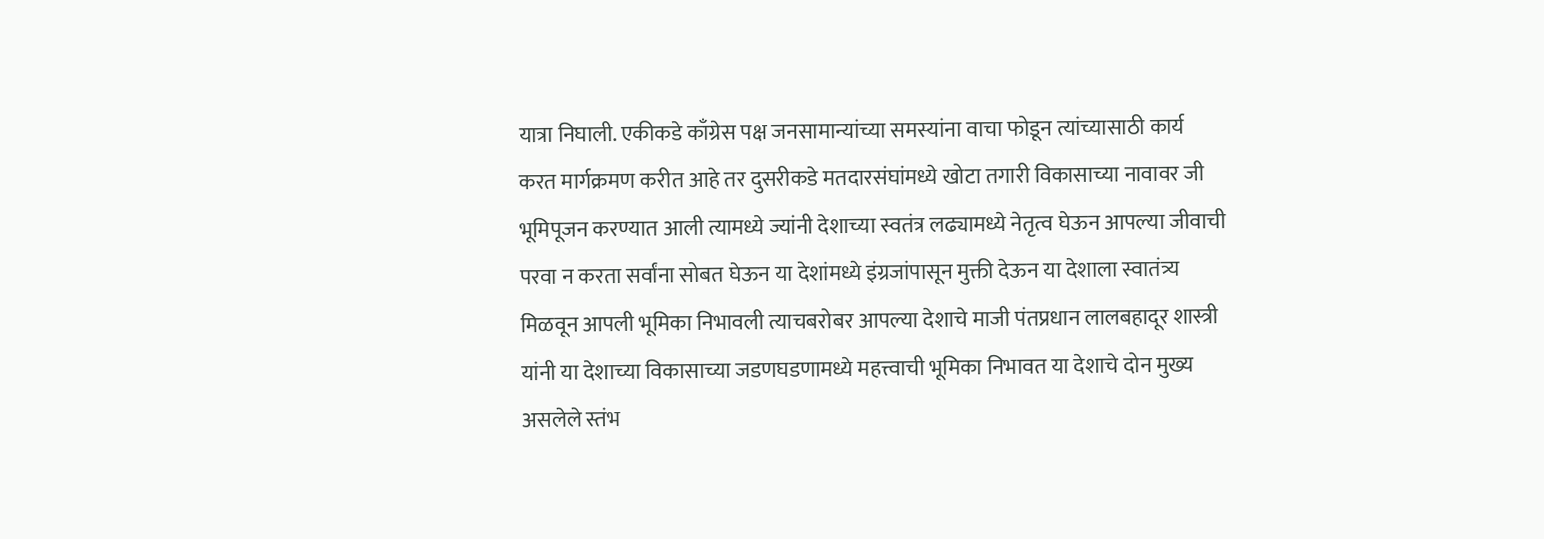यात्रा निघाली. एकीकडे काँग्रेस पक्ष जनसामान्यांच्या समस्यांना वाचा फोडून त्यांच्यासाठी कार्य करत मार्गक्रमण करीत आहे तर दुसरीकडे मतदारसंघांमध्ये खोटा तगारी विकासाच्या नावावर जी भूमिपूजन करण्यात आली त्यामध्ये ज्यांनी देशाच्या स्वतंत्र लढ्यामध्ये नेतृत्व घेऊन आपल्या जीवाची परवा न करता सर्वांना सोबत घेऊन या देशांमध्ये इंग्रजांपासून मुक्ती देऊन या देशाला स्वातंत्र्य मिळवून आपली भूमिका निभावली त्याचबरोबर आपल्या देशाचे माजी पंतप्रधान लालबहादूर शास्त्री यांनी या देशाच्या विकासाच्या जडणघडणामध्ये महत्त्वाची भूमिका निभावत या देशाचे दोन मुख्य असलेले स्तंभ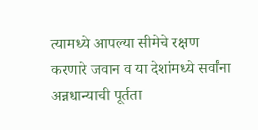त्यामध्ये आपल्या सीमेचे रक्षण करणारे जवान व या देशांमध्ये सर्वांना अन्नधान्याची पूर्तता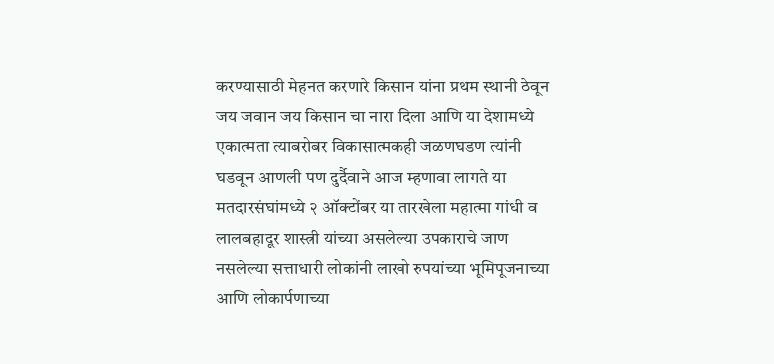करण्यासाठी मेहनत करणारे किसान यांना प्रथम स्थानी ठेवून जय जवान जय किसान चा नारा दिला आणि या देशामध्ये एकात्मता त्याबरोबर विकासात्मकही जळणघडण त्यांनी घडवून आणली पण दुर्दैवाने आज म्हणावा लागते या मतदारसंघांमध्ये २ ऑक्टोंबर या तारखेला महात्मा गांधी व लालबहादूर शास्त्री यांच्या असलेल्या उपकाराचे जाण नसलेल्या सत्ताधारी लोकांनी लाखो रुपयांच्या भूमिपूजनाच्या आणि लोकार्पणाच्या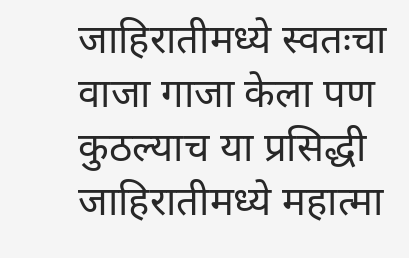जाहिरातीमध्ये स्वतःचा वाजा गाजा केला पण कुठल्याच या प्रसिद्धी जाहिरातीमध्ये महात्मा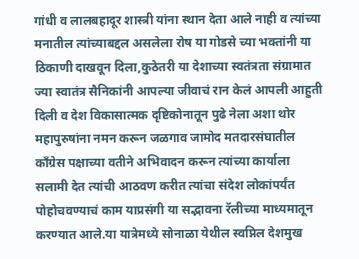गांधी व लालबहादूर शास्त्री यांना स्थान देता आले नाही व त्यांच्या मनातील त्यांच्याबद्दल असलेला रोष या गोडसे च्या भक्तांनी या ठिकाणी दाखवून दिला,कुठेतरी या देशाच्या स्वतंत्रता संग्रामात ज्या स्वातंत्र सैनिकांनी आपल्या जीवाचं रान केलं आपली आहुती दिली व देश विकासात्मक दृष्टिकोनातून पुढे नेला अशा थोर महापुरुषांना नमन करून जळगाव जामोद मतदारसंघातील काँग्रेस पक्षाच्या वतीने अभिवादन करून त्यांच्या कार्याला सलामी देत त्यांची आठवण करीत त्यांचा संदेश लोकांपर्यंत पोहोचवण्याचं काम याप्रसंगी या सद्भावना रॅलीच्या माध्यमातून करण्यात आले.या यात्रेमध्ये सोनाळा येथील स्वप्निल देशमुख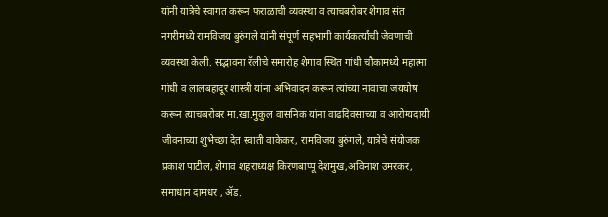यांनी यात्रेचे स्वागत करून फराळाची व्यवस्था व त्याचबरोबर शेगाव संत नगरीमध्ये रामविजय बुरुंगले यांनी संपूर्ण सहभागी कार्यकर्त्यांची जेवणाची व्यवस्था केली. सद्भावना रॅलीचे समारोह शेगाव स्थित गांधी चौकामध्ये महात्मा गांधी व लालबहादूर शास्त्री यांना अभिवादन करून त्यांच्या नावाचा जयघोष करून त्याचबरोबर मा.खा.मुकुल वासनिक यांना वाढदिवसाच्या व आरोग्यदायी जीवनाच्या शुभेच्छा देत स्वाती वाकेकर, रामविजय बुरुंगले, यात्रेचे संयोजक प्रकाश पाटील, शेगाव शहराध्यक्ष किरणबाप्पू देशमुख,अविनाश उमरकर, समाधान दामधर , ॲड.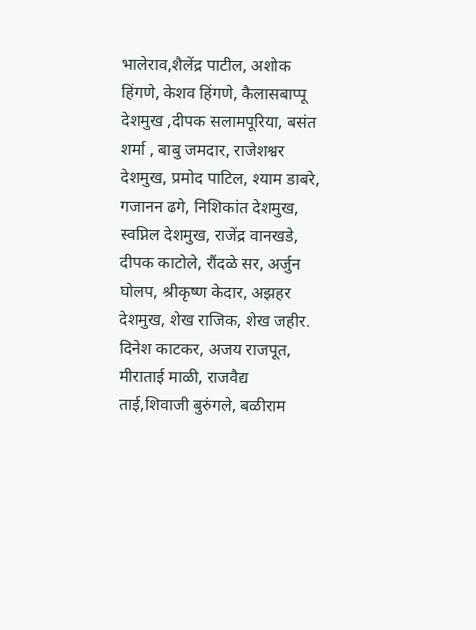भालेराव,शैलेंद्र पाटील, अशोक हिंगणे, केशव हिंगणे, कैलासबाप्पू देशमुख ,दीपक सलामपूरिया, बसंत शर्मा , बाबु जमदार, राजेशश्वर देशमुख, प्रमोद पाटिल, श्याम डाबरे, गजानन ढगे, निशिकांत देशमुख, स्वप्निल देशमुख, राजेंद्र वानखडे, दीपक काटोले, रौंदळे सर, अर्जुन घोलप, श्रीकृष्ण केदार, अझहर देशमुख, शेख राजिक, शेख जहीर. दिनेश काटकर, अजय राजपूत, मीराताई माळी, राजवैद्य ताई,शिवाजी बुरुंगले, बळीराम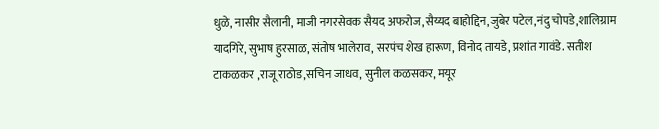धुळे, नासीर सैलानी, माजी नगरसेवक सैयद अफरोज,सैय्यद बाहोद्दिन,जुबेर पटेल,नंदु चोपडे,शालिग्राम यादगिरे, सुभाष हुरसाळ, संतोष भालेराव, सरपंच शेख हारूण, विनोद तायडे, प्रशांत गावंडे. सतीश टाकळकर ,राजू राठोड,सचिन जाधव, सुनील कळसकर, मयूर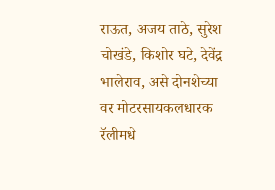राऊत, अजय ताठे, सुरेश चोखंडे, किशोर घटे, देवेंद्र भालेराव, असे दोनशेच्या वर मोटरसायकलधारक रॅलीमधे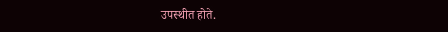उपस्थीत होते.